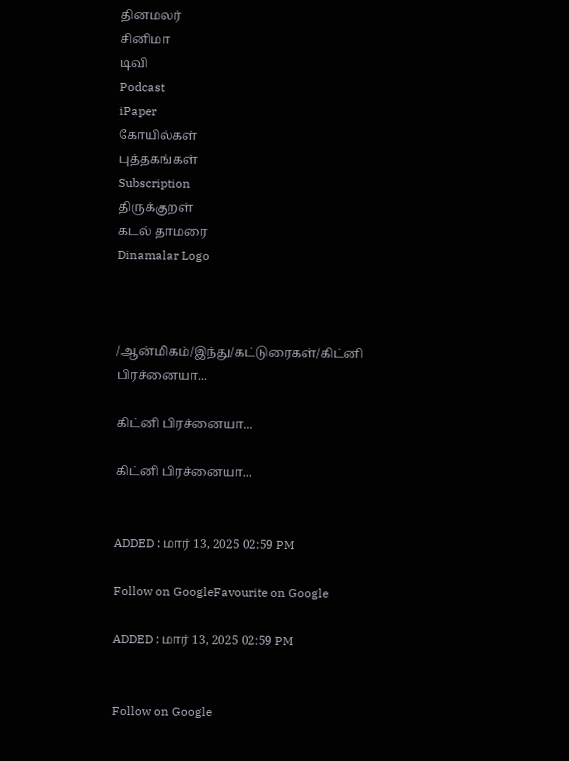தினமலர்
சினிமா
டிவி
Podcast
iPaper
கோயில்கள்
புத்தகங்கள்
Subscription
திருக்குறள்
கடல் தாமரை
Dinamalar Logo



/ஆன்மிகம்/இந்து/கட்டுரைகள்/கிட்னி பிரச்னையா...

கிட்னி பிரச்னையா...

கிட்னி பிரச்னையா...


ADDED : மார் 13, 2025 02:59 PM

Follow on GoogleFavourite on Google

ADDED : மார் 13, 2025 02:59 PM


Follow on Google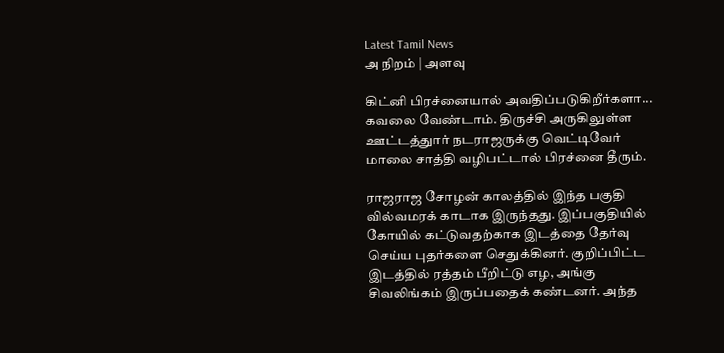Latest Tamil News
அ நிறம் | அளவு

கிட்னி பிரச்னையால் அவதிப்படுகிறீர்களா... கவலை வேண்டாம். திருச்சி அருகிலுள்ள ஊட்டத்துார் நடராஜருக்கு வெட்டிவேர் மாலை சாத்தி வழிபட்டால் பிரச்னை தீரும்.

ராஜராஜ சோழன் காலத்தில் இந்த பகுதி வில்வமரக் காடாக இருந்தது. இப்பகுதியில் கோயில் கட்டுவதற்காக இடத்தை தேர்வு செய்ய புதர்களை செதுக்கினர். குறிப்பிட்ட இடத்தில் ரத்தம் பீறிட்டு எழ, அங்கு சிவலிங்கம் இருப்பதைக் கண்டனர். அந்த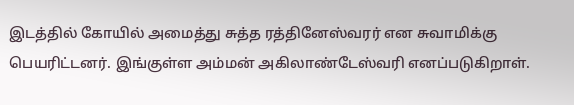இடத்தில் கோயில் அமைத்து சுத்த ரத்தினேஸ்வரர் என சுவாமிக்கு பெயரிட்டனர். இங்குள்ள அம்மன் அகிலாண்டேஸ்வரி எனப்படுகிறாள்.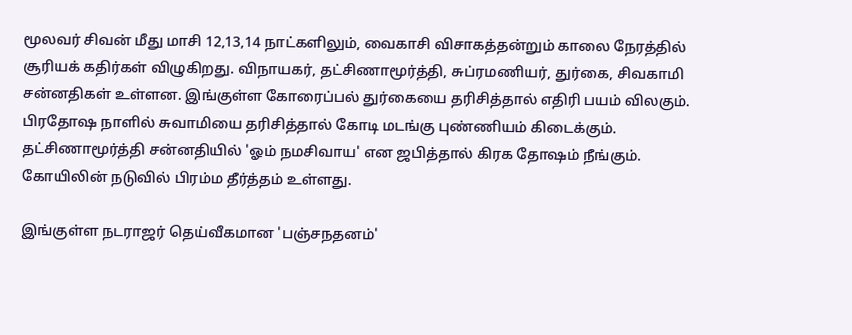மூலவர் சிவன் மீது மாசி 12,13,14 நாட்களிலும், வைகாசி விசாகத்தன்றும் காலை நேரத்தில் சூரியக் கதிர்கள் விழுகிறது. விநாயகர், தட்சிணாமூர்த்தி, சுப்ரமணியர், துர்கை, சிவகாமி சன்னதிகள் உள்ளன. இங்குள்ள கோரைப்பல் துர்கையை தரிசித்தால் எதிரி பயம் விலகும். பிரதோஷ நாளில் சுவாமியை தரிசித்தால் கோடி மடங்கு புண்ணியம் கிடைக்கும். தட்சிணாமூர்த்தி சன்னதியில் 'ஓம் நமசிவாய' என ஜபித்தால் கிரக தோஷம் நீங்கும். கோயிலின் நடுவில் பிரம்ம தீர்த்தம் உள்ளது.

இங்குள்ள நடராஜர் தெய்வீகமான 'பஞ்சநதனம்'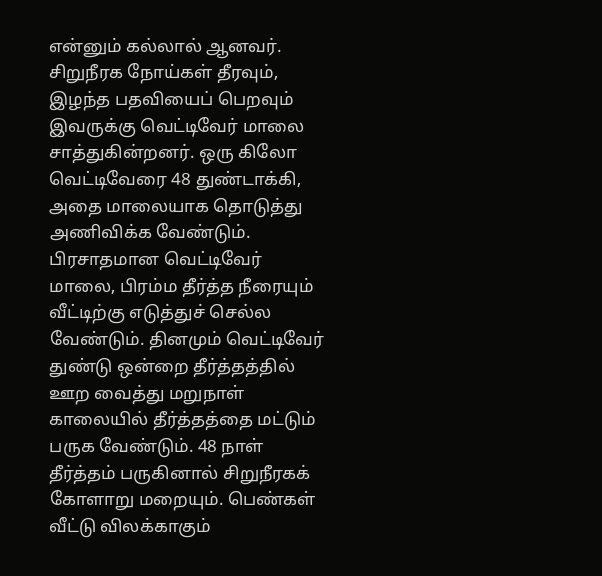என்னும் கல்லால் ஆனவர். சிறுநீரக நோய்கள் தீரவும், இழந்த பதவியைப் பெறவும் இவருக்கு வெட்டிவேர் மாலை சாத்துகின்றனர். ஒரு கிலோ வெட்டிவேரை 48 துண்டாக்கி, அதை மாலையாக தொடுத்து அணிவிக்க வேண்டும். பிரசாதமான வெட்டிவேர் மாலை, பிரம்ம தீர்த்த நீரையும் வீட்டிற்கு எடுத்துச் செல்ல வேண்டும். தினமும் வெட்டிவேர் துண்டு ஒன்றை தீர்த்தத்தில் ஊற வைத்து மறுநாள் காலையில் தீர்த்தத்தை மட்டும் பருக வேண்டும். 48 நாள் தீர்த்தம் பருகினால் சிறுநீரகக் கோளாறு மறையும். பெண்கள் வீட்டு விலக்காகும்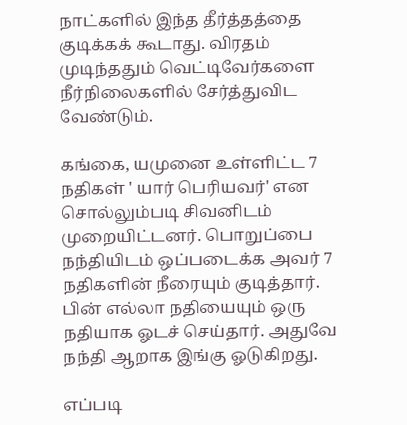நாட்களில் இந்த தீர்த்தத்தை குடிக்கக் கூடாது. விரதம் முடிந்ததும் வெட்டிவேர்களை நீர்நிலைகளில் சேர்த்துவிட வேண்டும்.

கங்கை, யமுனை உள்ளிட்ட 7 நதிகள் ' யார் பெரியவர்' என சொல்லும்படி சிவனிடம் முறையிட்டனர். பொறுப்பை நந்தியிடம் ஒப்படைக்க அவர் 7 நதிகளின் நீரையும் குடித்தார். பின் எல்லா நதியையும் ஒரு நதியாக ஓடச் செய்தார். அதுவே நந்தி ஆறாக இங்கு ஓடுகிறது.

எப்படி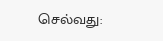செல்வது: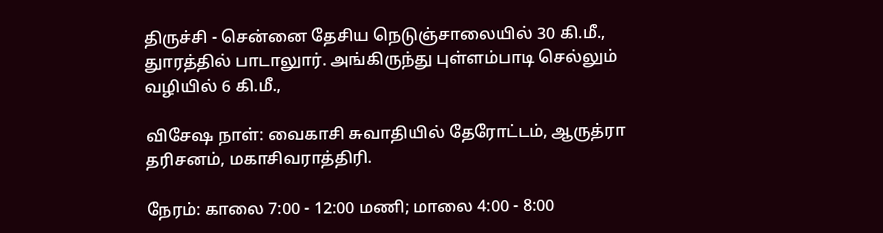திருச்சி - சென்னை தேசிய நெடுஞ்சாலையில் 30 கி.மீ., துாரத்தில் பாடாலுார். அங்கிருந்து புள்ளம்பாடி செல்லும் வழியில் 6 கி.மீ.,

விசேஷ நாள்: வைகாசி சுவாதியில் தேரோட்டம், ஆருத்ரா தரிசனம், மகாசிவராத்திரி.

நேரம்: காலை 7:00 - 12:00 மணி; மாலை 4:00 - 8:00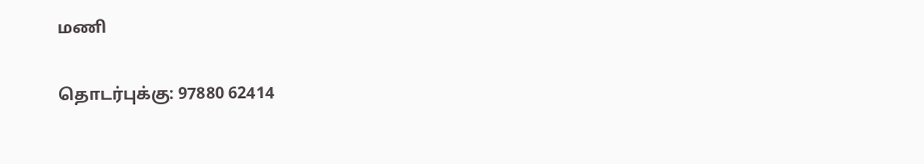மணி

தொடர்புக்கு: 97880 62414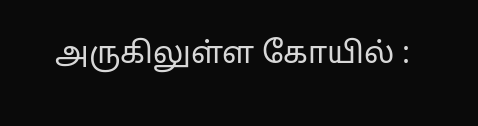அருகிலுள்ள கோயில் :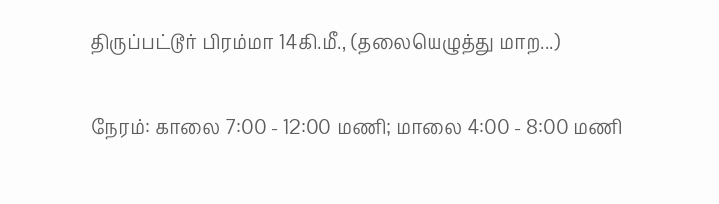திருப்பட்டூர் பிரம்மா 14கி.மீ., (தலையெழுத்து மாற...)

நேரம்: காலை 7:00 - 12:00 மணி; மாலை 4:00 - 8:00 மணி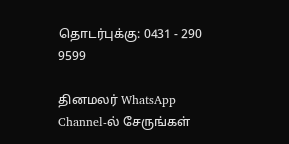தொடர்புக்கு: 0431 - 290 9599

தினமலர் WhatsApp Channel-ல் சேருங்கள்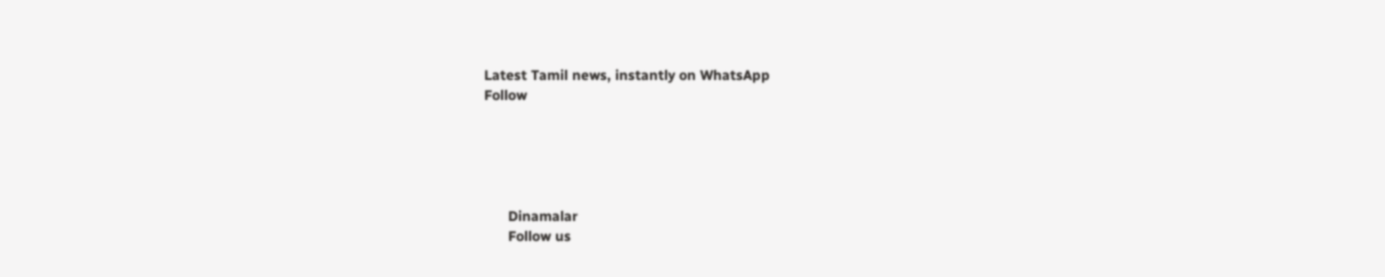Latest Tamil news, instantly on WhatsApp
Follow





      Dinamalar
      Follow us